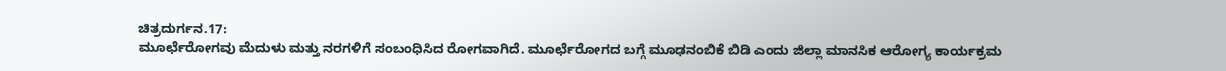ಚಿತ್ರದುರ್ಗನ.17:
ಮೂರ್ಛೆರೋಗವು ಮೆದುಳು ಮತ್ತು ನರಗಳಿಗೆ ಸಂಬಂಧಿಸಿದ ರೋಗವಾಗಿದೆ. ಮೂರ್ಛೆರೋಗದ ಬಗ್ಗೆ ಮೂಢನಂಬಿಕೆ ಬಿಡಿ ಎಂದು ಜಿಲ್ಲಾ ಮಾನಸಿಕ ಆರೋಗ್ಯ ಕಾರ್ಯಕ್ರಮ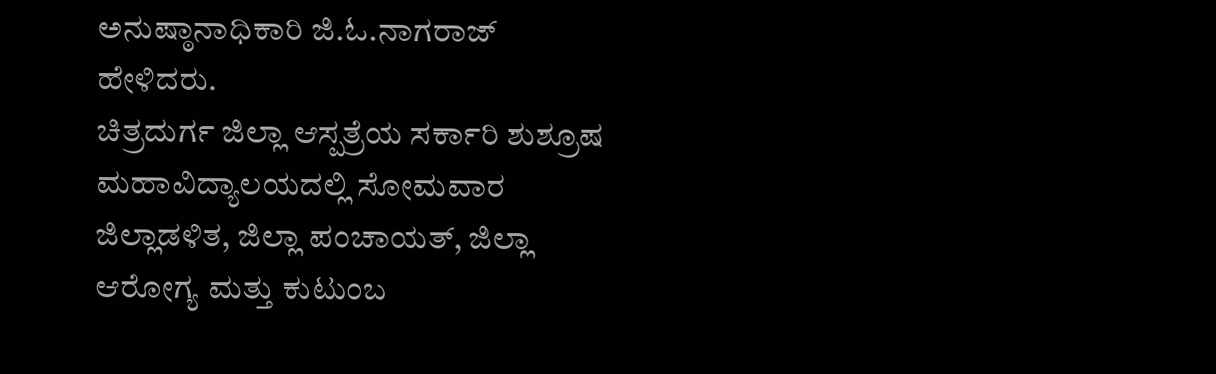ಅನುಷ್ಠಾನಾಧಿಕಾರಿ ಜಿ.ಓ.ನಾಗರಾಜ್ ಹೇಳಿದರು.
ಚಿತ್ರದುರ್ಗ ಜಿಲ್ಲಾ ಆಸ್ಪತ್ರೆಯ ಸರ್ಕಾರಿ ಶುಶ್ರೂಷ ಮಹಾವಿದ್ಯಾಲಯದಲ್ಲಿ ಸೋಮವಾರ ಜಿಲ್ಲಾಡಳಿತ, ಜಿಲ್ಲಾ ಪಂಚಾಯತ್, ಜಿಲ್ಲಾ ಆರೋಗ್ಯ ಮತ್ತು ಕುಟುಂಬ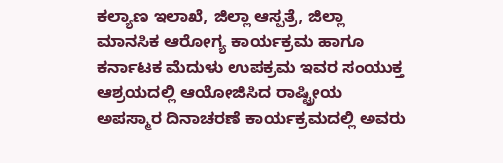ಕಲ್ಯಾಣ ಇಲಾಖೆ, ಜಿಲ್ಲಾ ಆಸ್ಪತ್ರೆ, ಜಿಲ್ಲಾ ಮಾನಸಿಕ ಆರೋಗ್ಯ ಕಾರ್ಯಕ್ರಮ ಹಾಗೂ ಕರ್ನಾಟಕ ಮೆದುಳು ಉಪಕ್ರಮ ಇವರ ಸಂಯುಕ್ತ ಆಶ್ರಯದಲ್ಲಿ ಆಯೋಜಿಸಿದ ರಾಷ್ಟ್ರೀಯ ಅಪಸ್ಮಾರ ದಿನಾಚರಣೆ ಕಾರ್ಯಕ್ರಮದಲ್ಲಿ ಅವರು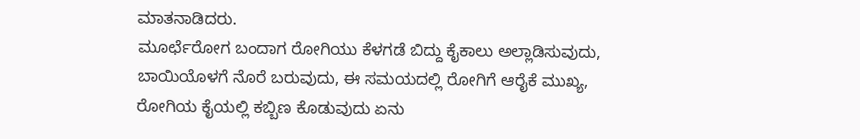ಮಾತನಾಡಿದರು.
ಮೂರ್ಛೆರೋಗ ಬಂದಾಗ ರೋಗಿಯು ಕೆಳಗಡೆ ಬಿದ್ದು ಕೈಕಾಲು ಅಲ್ಲಾಡಿಸುವುದು, ಬಾಯಿಯೊಳಗೆ ನೊರೆ ಬರುವುದು, ಈ ಸಮಯದಲ್ಲಿ ರೋಗಿಗೆ ಆರೈಕೆ ಮುಖ್ಯ, ರೋಗಿಯ ಕೈಯಲ್ಲಿ ಕಬ್ಬಿಣ ಕೊಡುವುದು ಏನು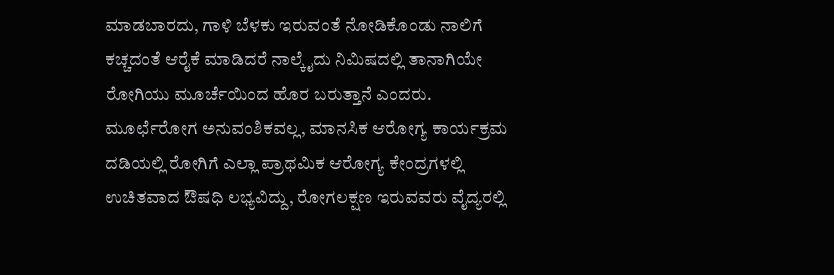ಮಾಡಬಾರದು, ಗಾಳಿ ಬೆಳಕು ಇರುವಂತೆ ನೋಡಿಕೊಂಡು ನಾಲಿಗೆ ಕಚ್ಚದಂತೆ ಆರೈಕೆ ಮಾಡಿದರೆ ನಾಲ್ಕೈದು ನಿಮಿಷದಲ್ಲಿ ತಾನಾಗಿಯೇ ರೋಗಿಯು ಮೂರ್ಚೆಯಿಂದ ಹೊರ ಬರುತ್ತಾನೆ ಎಂದರು.
ಮೂರ್ಛೆರೋಗ ಅನುವಂಶಿಕವಲ್ಲ, ಮಾನಸಿಕ ಆರೋಗ್ಯ ಕಾರ್ಯಕ್ರಮ ದಡಿಯಲ್ಲಿ ರೋಗಿಗೆ ಎಲ್ಲಾ ಪ್ರಾಥಮಿಕ ಆರೋಗ್ಯ ಕೇಂದ್ರಗಳಲ್ಲಿ ಉಚಿತವಾದ ಔಷಧಿ ಲಭ್ಯವಿದ್ದು, ರೋಗಲಕ್ಷಣ ಇರುವವರು ವೈದ್ಯರಲ್ಲಿ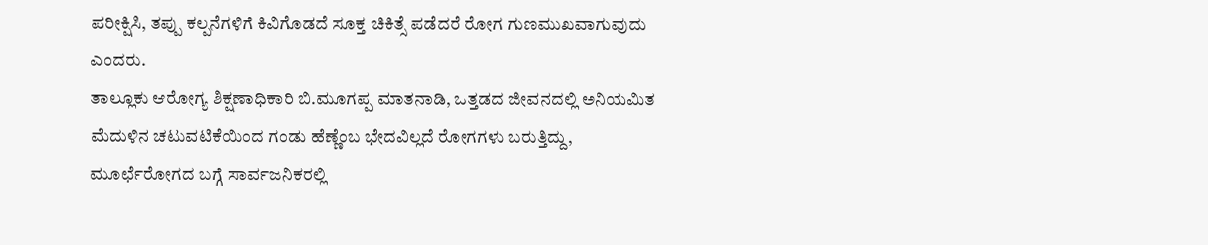ಪರೀಕ್ಷಿಸಿ, ತಪ್ಪು ಕಲ್ಪನೆಗಳಿಗೆ ಕಿವಿಗೊಡದೆ ಸೂಕ್ತ ಚಿಕಿತ್ಸೆ ಪಡೆದರೆ ರೋಗ ಗುಣಮುಖವಾಗುವುದು ಎಂದರು.
ತಾಲ್ಲೂಕು ಆರೋಗ್ಯ ಶಿಕ್ಷಣಾಧಿಕಾರಿ ಬಿ.ಮೂಗಪ್ಪ ಮಾತನಾಡಿ, ಒತ್ತಡದ ಜೀವನದಲ್ಲಿ ಅನಿಯಮಿತ ಮೆದುಳಿನ ಚಟುವಟಿಕೆಯಿಂದ ಗಂಡು ಹೆಣ್ಣೆಂಬ ಭೇದವಿಲ್ಲದೆ ರೋಗಗಳು ಬರುತ್ತಿದ್ದು, ಮೂರ್ಛೆರೋಗದ ಬಗ್ಗೆ ಸಾರ್ವಜನಿಕರಲ್ಲಿ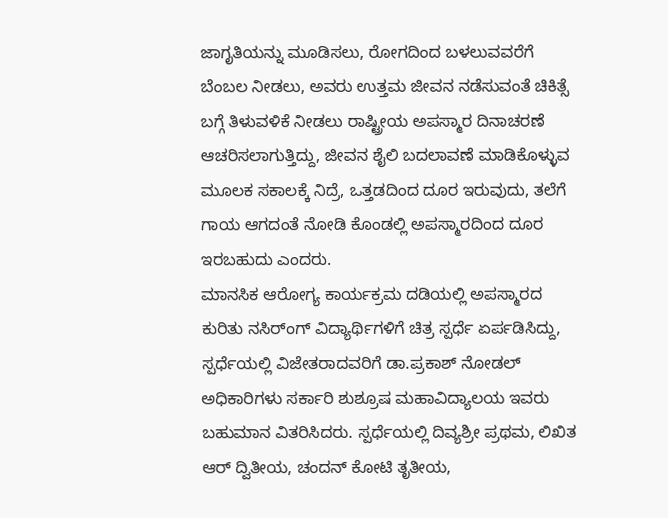ಜಾಗೃತಿಯನ್ನು ಮೂಡಿಸಲು, ರೋಗದಿಂದ ಬಳಲುವವರೆಗೆ ಬೆಂಬಲ ನೀಡಲು, ಅವರು ಉತ್ತಮ ಜೀವನ ನಡೆಸುವಂತೆ ಚಿಕಿತ್ಸೆ ಬಗ್ಗೆ ತಿಳುವಳಿಕೆ ನೀಡಲು ರಾಷ್ಟ್ರೀಯ ಅಪಸ್ಮಾರ ದಿನಾಚರಣೆ ಆಚರಿಸಲಾಗುತ್ತಿದ್ದು, ಜೀವನ ಶೈಲಿ ಬದಲಾವಣೆ ಮಾಡಿಕೊಳ್ಳುವ ಮೂಲಕ ಸಕಾಲಕ್ಕೆ ನಿದ್ರೆ, ಒತ್ತಡದಿಂದ ದೂರ ಇರುವುದು, ತಲೆಗೆ ಗಾಯ ಆಗದಂತೆ ನೋಡಿ ಕೊಂಡಲ್ಲಿ ಅಪಸ್ಮಾರದಿಂದ ದೂರ ಇರಬಹುದು ಎಂದರು.
ಮಾನಸಿಕ ಆರೋಗ್ಯ ಕಾರ್ಯಕ್ರಮ ದಡಿಯಲ್ಲಿ ಅಪಸ್ಮಾರದ ಕುರಿತು ನಸಿರ್ಂಗ್ ವಿದ್ಯಾರ್ಥಿಗಳಿಗೆ ಚಿತ್ರ ಸ್ಪರ್ಧೆ ಏರ್ಪಡಿಸಿದ್ದು, ಸ್ಪರ್ಧೆಯಲ್ಲಿ ವಿಜೇತರಾದವರಿಗೆ ಡಾ.ಪ್ರಕಾಶ್ ನೋಡಲ್ ಅಧಿಕಾರಿಗಳು ಸರ್ಕಾರಿ ಶುಶ್ರೂಷ ಮಹಾವಿದ್ಯಾಲಯ ಇವರು ಬಹುಮಾನ ವಿತರಿಸಿದರು. ಸ್ಪರ್ಧೆಯಲ್ಲಿ ದಿವ್ಯಶ್ರೀ ಪ್ರಥಮ, ಲಿಖಿತ ಆರ್ ದ್ವಿತೀಯ, ಚಂದನ್ ಕೋಟಿ ತೃತೀಯ,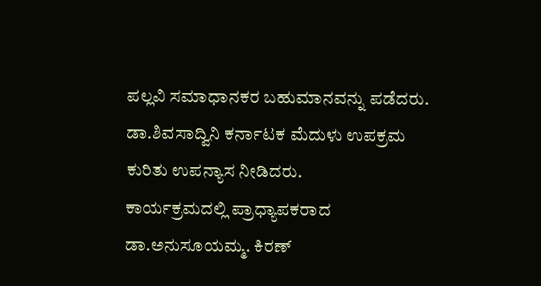ಪಲ್ಲವಿ ಸಮಾಧಾನಕರ ಬಹುಮಾನವನ್ನು ಪಡೆದರು. ಡಾ.ಶಿವಸಾದ್ವಿನಿ ಕರ್ನಾಟಕ ಮೆದುಳು ಉಪಕ್ರಮ ಕುರಿತು ಉಪನ್ಯಾಸ ನೀಡಿದರು.
ಕಾರ್ಯಕ್ರಮದಲ್ಲಿ ಪ್ರಾಧ್ಯಾಪಕರಾದ ಡಾ.ಅನುಸೂಯಮ್ಮ. ಕಿರಣ್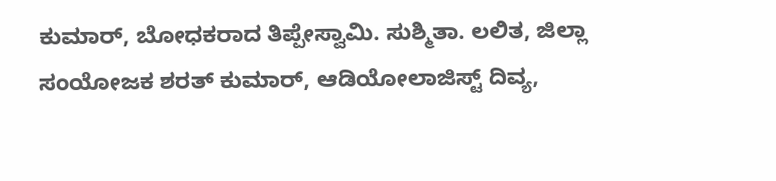ಕುಮಾರ್, ಬೋಧಕರಾದ ತಿಪ್ಪೇಸ್ವಾಮಿ. ಸುಶ್ಮಿತಾ. ಲಲಿತ, ಜಿಲ್ಲಾ ಸಂಯೋಜಕ ಶರತ್ ಕುಮಾರ್, ಆಡಿಯೋಲಾಜಿಸ್ಟ್ ದಿವ್ಯ,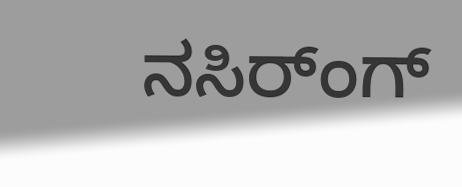ನಸಿರ್ಂಗ್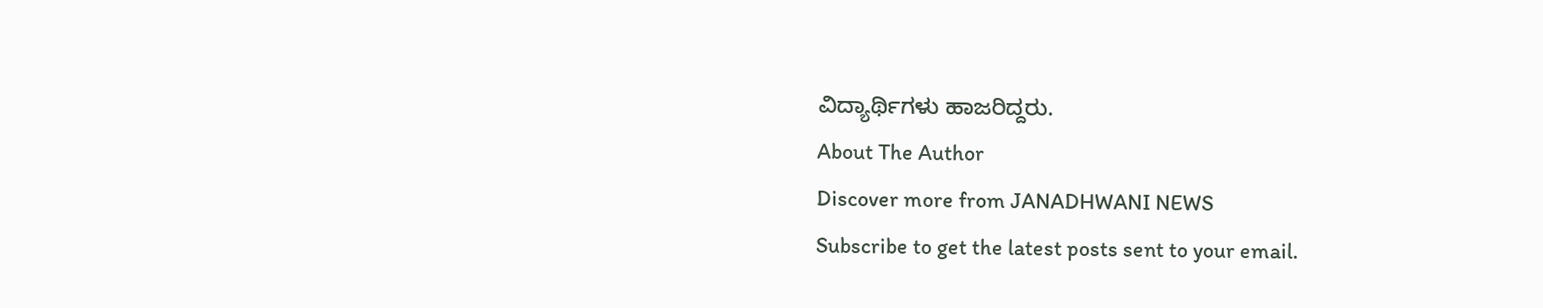ವಿದ್ಯಾರ್ಥಿಗಳು ಹಾಜರಿದ್ದರು.
About The Author
Discover more from JANADHWANI NEWS
Subscribe to get the latest posts sent to your email.